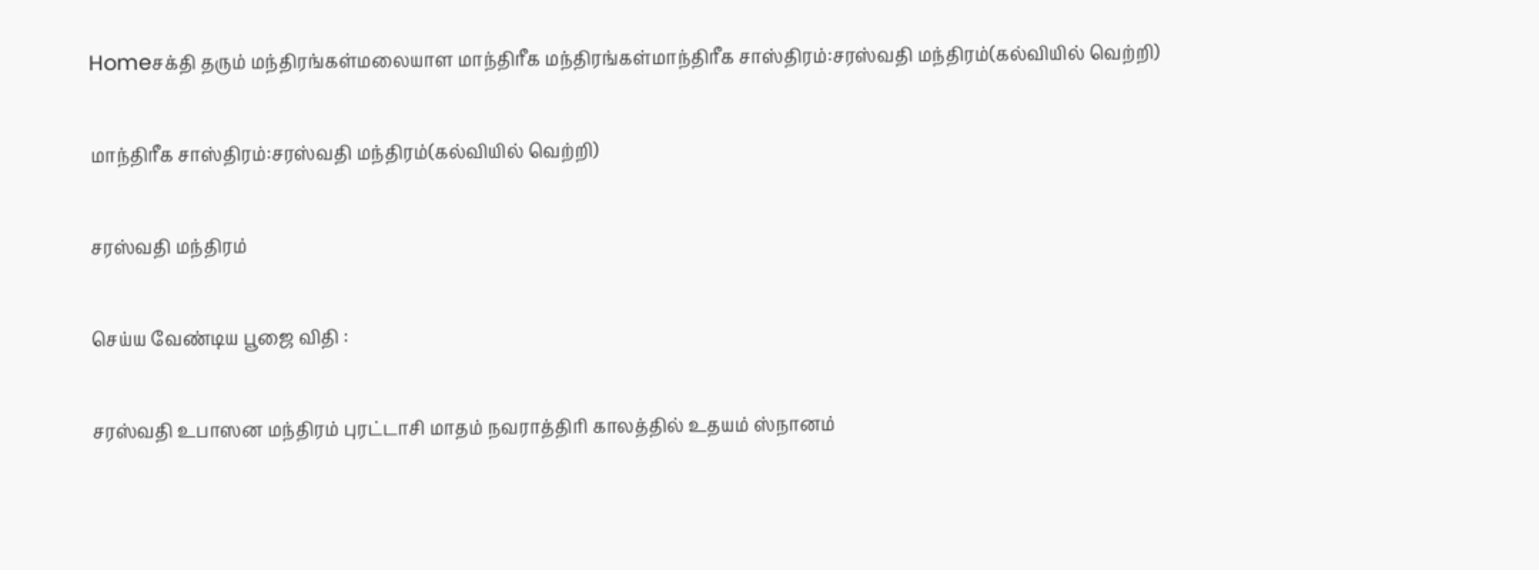Homeசக்தி தரும் மந்திரங்கள்மலையாள மாந்திரீக மந்திரங்கள்மாந்திரீக சாஸ்திரம்:சரஸ்வதி மந்திரம்(கல்வியில் வெற்றி)

மாந்திரீக சாஸ்திரம்:சரஸ்வதி மந்திரம்(கல்வியில் வெற்றி)

சரஸ்வதி மந்திரம்

செய்ய வேண்டிய பூஜை விதி :

சரஸ்வதி உபாஸன மந்திரம் புரட்டாசி மாதம் நவராத்திரி காலத்தில் உதயம் ஸ்நானம்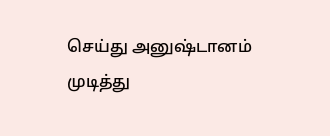செய்து அனுஷ்டானம் முடித்து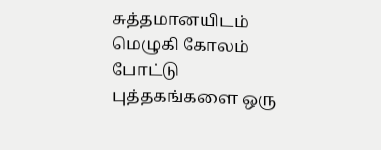சுத்தமானயிடம் மெழுகி கோலம் போட்டு புத்தகங்களை ஒரு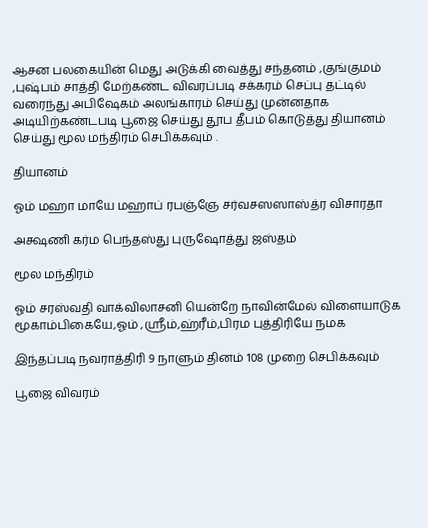ஆசன பலகையின் மெது அடுக்கி வைத்து சந்தனம் ,குங்குமம் ,புஷ்பம் சாத்தி மேற்கண்ட விவரப்படி சக்கரம் செப்பு தட்டில் வரைந்து அபிஷேகம் அலங்காரம் செய்து முன்னதாக அடியிற்கண்டபடி பூஜை செய்து தூப தீபம் கொடுத்து தியானம் செய்து மூல மந்திரம் செபிக்கவும் .

தியானம்

ஓம் மஹா மாயே மஹாப் ரபஞ்ஞே சர்வசஸஸாஸ்த்ர விசாரதா

அக்ஷணி கர்ம பெந்தஸ்து புருஷோத்து ஜஸ்தம்

மூல மந்திரம்

ஓம் சரஸ்வதி வாக்விலாசனி யென்றே நாவின்மேல் விளையாடுக மூகாம்பிகையே,ஓம் ,ஸ்ரீம்,ஹ்ரீம்,பிரம புத்திரியே நமக

இந்தப்படி நவராத்திரி 9 நாளும் தினம் 108 முறை செபிக்கவும்

பூஜை விவரம்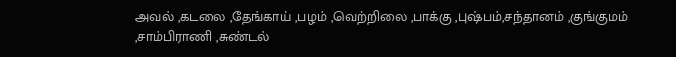அவல் ,கடலை ,தேங்காய் ,பழம் ,வெற்றிலை ,பாக்கு ,புஷ்பம்,சந்தானம் ,குங்குமம் ,சாம்பிராணி ,சுண்டல்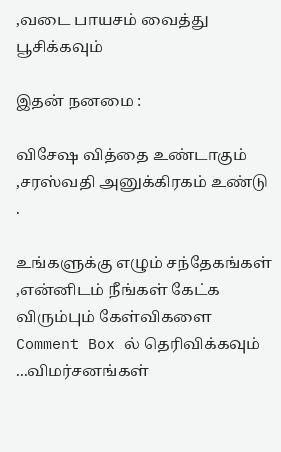,வடை பாயசம் வைத்து பூசிக்கவும்

இதன் நனமை :

விசேஷ வித்தை உண்டாகும் ,சரஸ்வதி அனுக்கிரகம் உண்டு .

உங்களுக்கு எழும் சந்தேகங்கள் ,என்னிடம் நீங்கள் கேட்க விரும்பும் கேள்விகளை Comment Box ல் தெரிவிக்கவும் ...விமர்சனங்கள்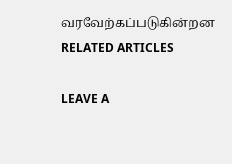வரவேற்கப்படுகின்றன
RELATED ARTICLES

LEAVE A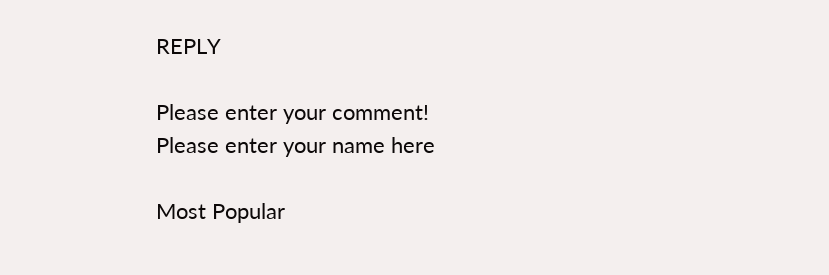REPLY

Please enter your comment!
Please enter your name here

Most Popular